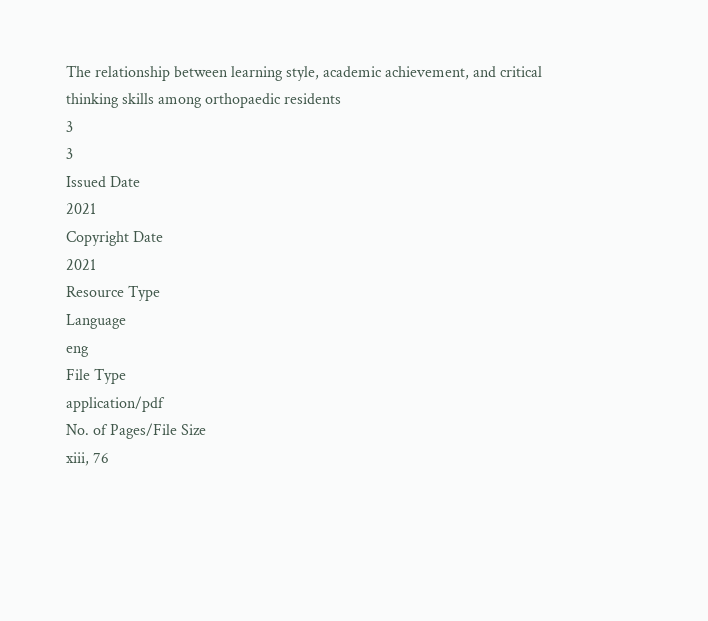The relationship between learning style, academic achievement, and critical thinking skills among orthopaedic residents
3
3
Issued Date
2021
Copyright Date
2021
Resource Type
Language
eng
File Type
application/pdf
No. of Pages/File Size
xiii, 76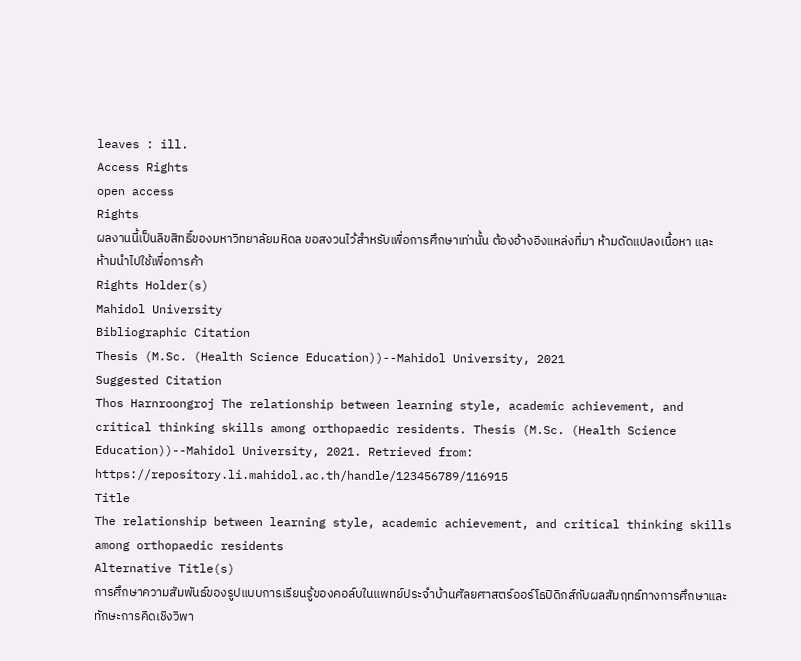leaves : ill.
Access Rights
open access
Rights
ผลงานนี้เป็นลิขสิทธิ์ของมหาวิทยาลัยมหิดล ขอสงวนไว้สำหรับเพื่อการศึกษาเท่านั้น ต้องอ้างอิงแหล่งที่มา ห้ามดัดแปลงเนื้อหา และห้ามนำไปใช้เพื่อการค้า
Rights Holder(s)
Mahidol University
Bibliographic Citation
Thesis (M.Sc. (Health Science Education))--Mahidol University, 2021
Suggested Citation
Thos Harnroongroj The relationship between learning style, academic achievement, and critical thinking skills among orthopaedic residents. Thesis (M.Sc. (Health Science Education))--Mahidol University, 2021. Retrieved from: https://repository.li.mahidol.ac.th/handle/123456789/116915
Title
The relationship between learning style, academic achievement, and critical thinking skills among orthopaedic residents
Alternative Title(s)
การศึกษาความสัมพันธ์ของรูปแบบการเรียนรู้ของคอล์บในแพทย์ประจำบ้านศัลยศาสตร์ออร์โธปิดิกส์กับผลสัมฤทธ์ทางการศึกษาและทักษะการคิดเชิงวิพา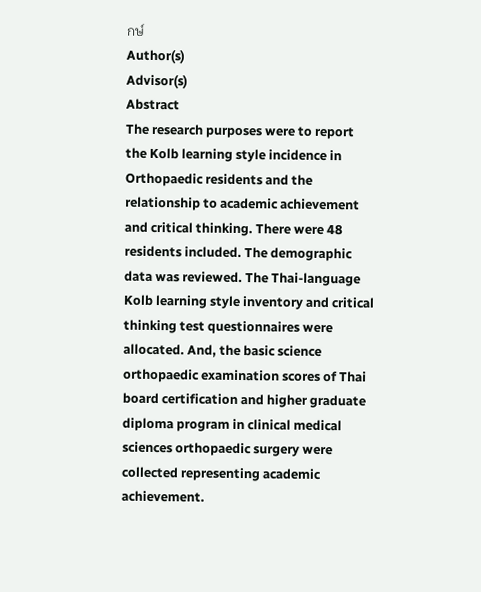กษ์
Author(s)
Advisor(s)
Abstract
The research purposes were to report the Kolb learning style incidence in Orthopaedic residents and the relationship to academic achievement and critical thinking. There were 48 residents included. The demographic data was reviewed. The Thai-language Kolb learning style inventory and critical thinking test questionnaires were allocated. And, the basic science orthopaedic examination scores of Thai board certification and higher graduate diploma program in clinical medical sciences orthopaedic surgery were collected representing academic achievement.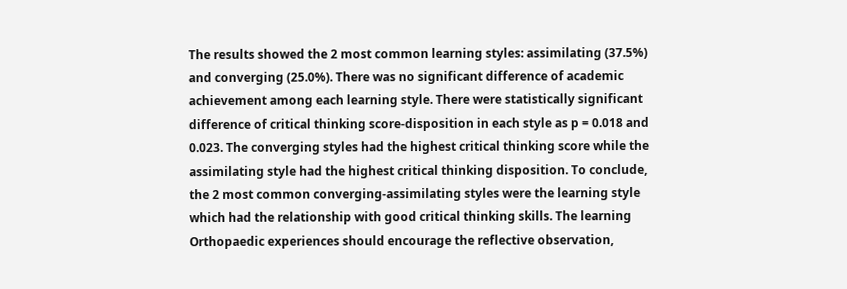The results showed the 2 most common learning styles: assimilating (37.5%) and converging (25.0%). There was no significant difference of academic achievement among each learning style. There were statistically significant difference of critical thinking score-disposition in each style as p = 0.018 and 0.023. The converging styles had the highest critical thinking score while the assimilating style had the highest critical thinking disposition. To conclude, the 2 most common converging-assimilating styles were the learning style which had the relationship with good critical thinking skills. The learning Orthopaedic experiences should encourage the reflective observation,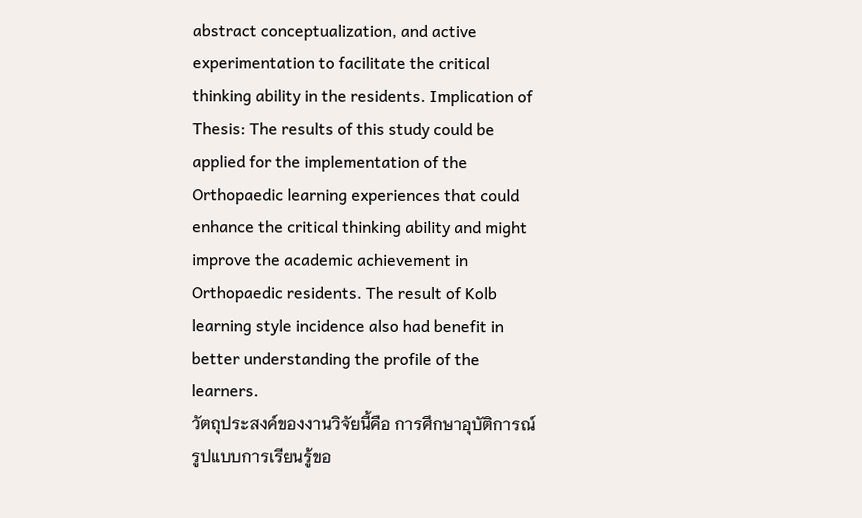abstract conceptualization, and active experimentation to facilitate the critical thinking ability in the residents. Implication of Thesis: The results of this study could be applied for the implementation of the Orthopaedic learning experiences that could enhance the critical thinking ability and might improve the academic achievement in Orthopaedic residents. The result of Kolb learning style incidence also had benefit in better understanding the profile of the learners.
วัตถุประสงค์ของงานวิจัยนี้คือ การศึกษาอุบัติการณ์รูปแบบการเรียนรู้ขอ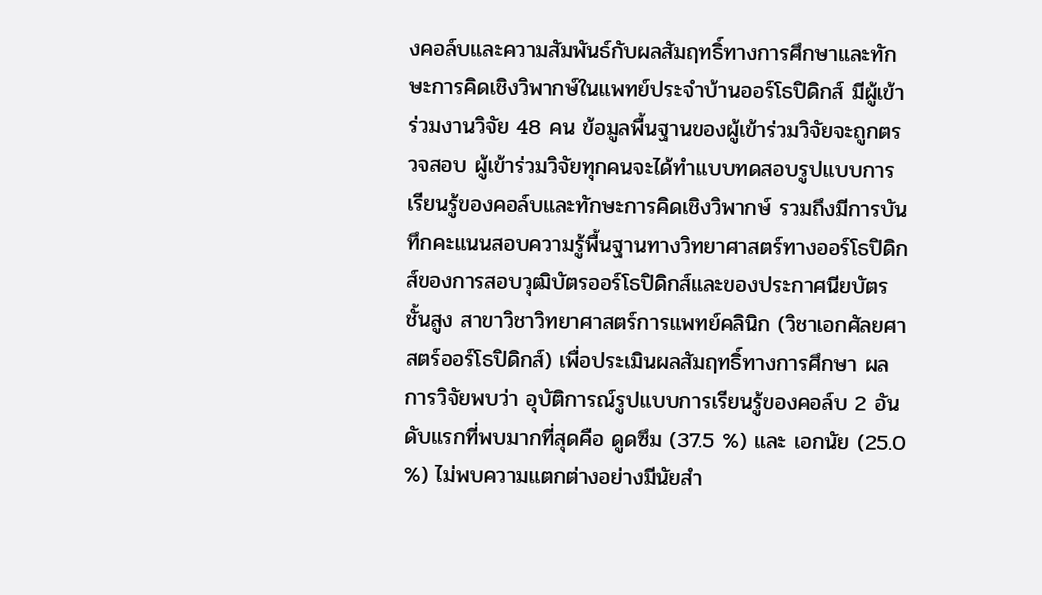งคอล์บและความสัมพันธ์กับผลสัมฤทธิ์ทางการศึกษาและทักษะการคิดเชิงวิพากษ์ในแพทย์ประจำบ้านออร์โธปิดิกส์ มีผู้เข้าร่วมงานวิจัย 48 คน ข้อมูลพื้นฐานของผู้เข้าร่วมวิจัยจะถูกตรวจสอบ ผู้เข้าร่วมวิจัยทุกคนจะได้ทำแบบทดสอบรูปแบบการเรียนรู้ของคอล์บและทักษะการคิดเชิงวิพากษ์ รวมถึงมีการบันทึกคะแนนสอบความรู้พื้นฐานทางวิทยาศาสตร์ทางออร์โธปิดิกส์ของการสอบวุฒิบัตรออร์โธปิดิกส์และของประกาศนียบัตรชั้นสูง สาขาวิชาวิทยาศาสตร์การแพทย์คลินิก (วิชาเอกศัลยศาสตร์ออร์โธปิดิกส์) เพื่อประเมินผลสัมฤทธิ์ทางการศึกษา ผลการวิจัยพบว่า อุบัติการณ์รูปแบบการเรียนรู้ของคอล์บ 2 อันดับแรกที่พบมากที่สุดคือ ดูดซึม (37.5 %) และ เอกนัย (25.0 %) ไม่พบความแตกต่างอย่างมีนัยสำ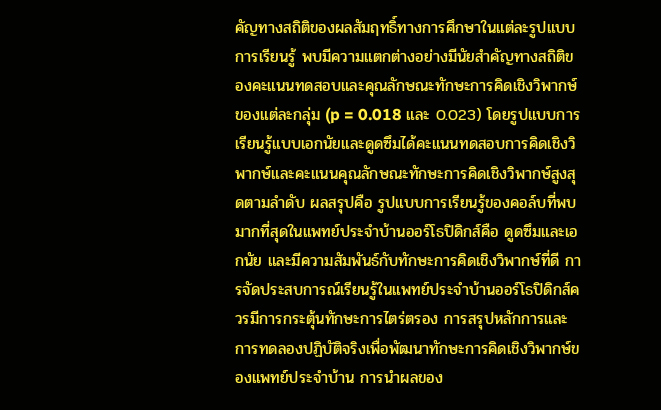คัญทางสถิติของผลสัมฤทธิ์ทางการศึกษาในแต่ละรูปแบบการเรียนรู้ พบมีความแตกต่างอย่างมีนัยสำคัญทางสถิติของคะแนนทดสอบและคุณลักษณะทักษะการคิดเชิงวิพากษ์ ของแต่ละกลุ่ม (p = 0.018 และ 0.023) โดยรูปแบบการเรียนรู้แบบเอกนัยและดูดซึมได้คะแนนทดสอบการคิดเชิงวิพากษ์และคะแนนคุณลักษณะทักษะการคิดเชิงวิพากษ์สูงสุดตามลำดับ ผลสรุปคือ รูปแบบการเรียนรู้ของคอล์บที่พบมากที่สุดในแพทย์ประจำบ้านออร์โธปิดิกส์คือ ดูดซึมและเอกนัย และมีความสัมพันธ์กับทักษะการคิดเชิงวิพากษ์ที่ดี การจัดประสบการณ์เรียนรู้ในแพทย์ประจำบ้านออร์โธปิดิกส์ควรมีการกระตุ้นทักษะการไตร่ตรอง การสรุปหลักการและการทดลองปฏิบัติจริงเพื่อพัฒนาทักษะการคิดเชิงวิพากษ์ของแพทย์ประจำบ้าน การนำผลของ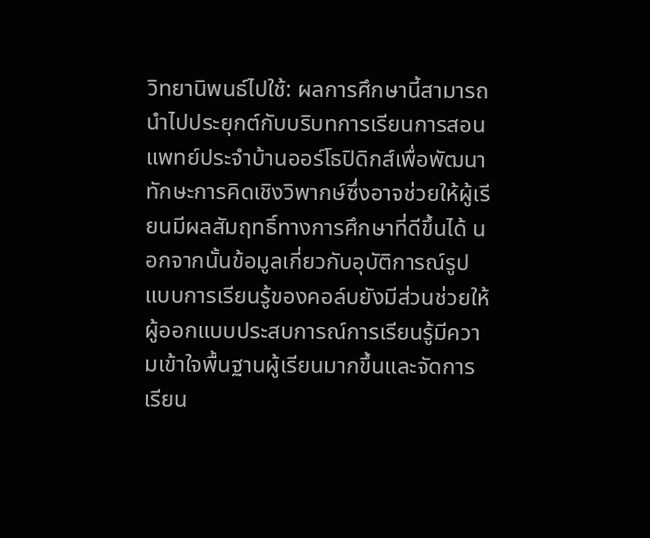วิทยานิพนธ์ไปใช้: ผลการศึกษานี้สามารถนำไปประยุกต์กับบริบทการเรียนการสอนแพทย์ประจำบ้านออร์โธปิดิกส์เพื่อพัฒนาทักษะการคิดเชิงวิพากษ์ซึ่งอาจช่วยให้ผู้เรียนมีผลสัมฤทธิ์ทางการศึกษาที่ดีขึ้นได้ นอกจากนั้นข้อมูลเกี่ยวกับอุบัติการณ์รูปแบบการเรียนรู้ของคอล์บยังมีส่วนช่วยให้ผู้ออกแบบประสบการณ์การเรียนรู้มีความเข้าใจพื้นฐานผู้เรียนมากขึ้นและจัดการเรียน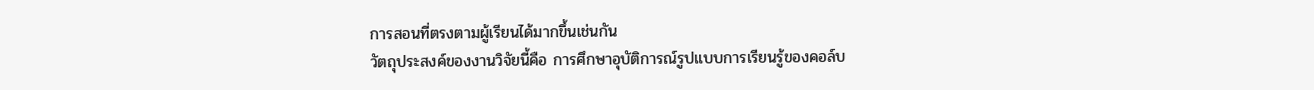การสอนที่ตรงตามผู้เรียนได้มากขึ้นเช่นกัน
วัตถุประสงค์ของงานวิจัยนี้คือ การศึกษาอุบัติการณ์รูปแบบการเรียนรู้ของคอล์บ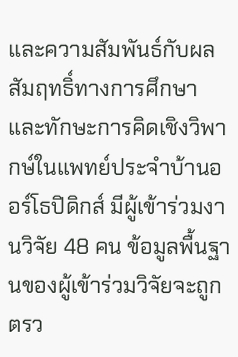และความสัมพันธ์กับผลสัมฤทธิ์ทางการศึกษาและทักษะการคิดเชิงวิพากษ์ในแพทย์ประจำบ้านออร์โธปิดิกส์ มีผู้เข้าร่วมงานวิจัย 48 คน ข้อมูลพื้นฐานของผู้เข้าร่วมวิจัยจะถูกตรว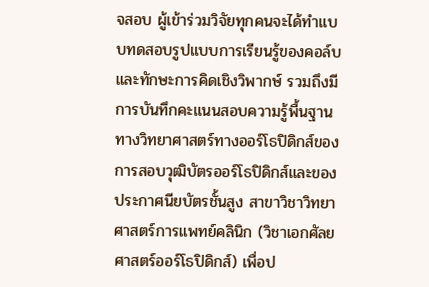จสอบ ผู้เข้าร่วมวิจัยทุกคนจะได้ทำแบบทดสอบรูปแบบการเรียนรู้ของคอล์บและทักษะการคิดเชิงวิพากษ์ รวมถึงมีการบันทึกคะแนนสอบความรู้พื้นฐานทางวิทยาศาสตร์ทางออร์โธปิดิกส์ของการสอบวุฒิบัตรออร์โธปิดิกส์และของประกาศนียบัตรชั้นสูง สาขาวิชาวิทยาศาสตร์การแพทย์คลินิก (วิชาเอกศัลยศาสตร์ออร์โธปิดิกส์) เพื่อป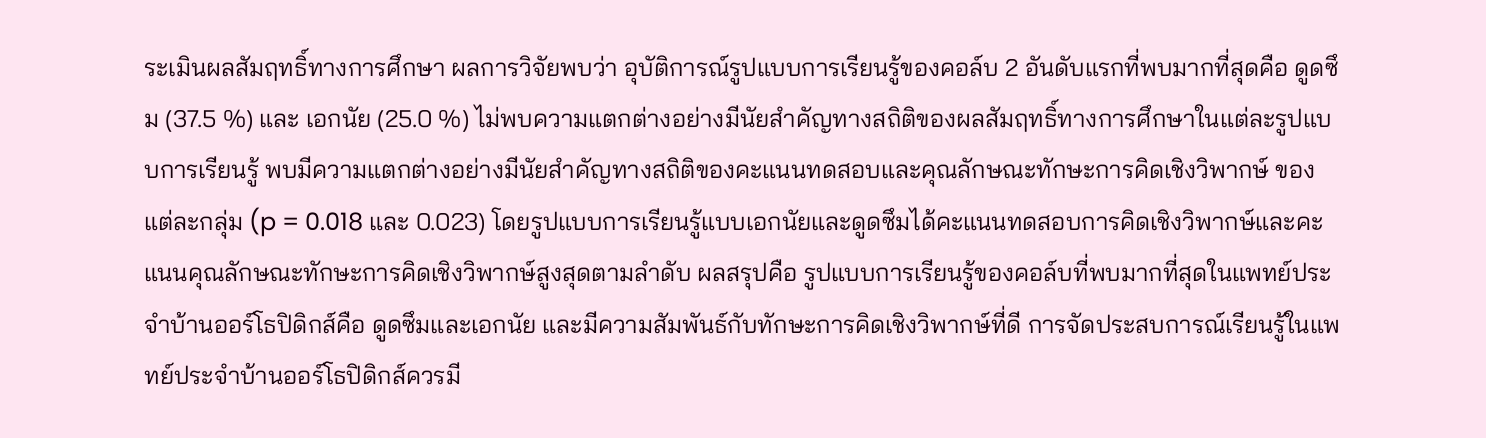ระเมินผลสัมฤทธิ์ทางการศึกษา ผลการวิจัยพบว่า อุบัติการณ์รูปแบบการเรียนรู้ของคอล์บ 2 อันดับแรกที่พบมากที่สุดคือ ดูดซึม (37.5 %) และ เอกนัย (25.0 %) ไม่พบความแตกต่างอย่างมีนัยสำคัญทางสถิติของผลสัมฤทธิ์ทางการศึกษาในแต่ละรูปแบบการเรียนรู้ พบมีความแตกต่างอย่างมีนัยสำคัญทางสถิติของคะแนนทดสอบและคุณลักษณะทักษะการคิดเชิงวิพากษ์ ของแต่ละกลุ่ม (p = 0.018 และ 0.023) โดยรูปแบบการเรียนรู้แบบเอกนัยและดูดซึมได้คะแนนทดสอบการคิดเชิงวิพากษ์และคะแนนคุณลักษณะทักษะการคิดเชิงวิพากษ์สูงสุดตามลำดับ ผลสรุปคือ รูปแบบการเรียนรู้ของคอล์บที่พบมากที่สุดในแพทย์ประจำบ้านออร์โธปิดิกส์คือ ดูดซึมและเอกนัย และมีความสัมพันธ์กับทักษะการคิดเชิงวิพากษ์ที่ดี การจัดประสบการณ์เรียนรู้ในแพทย์ประจำบ้านออร์โธปิดิกส์ควรมี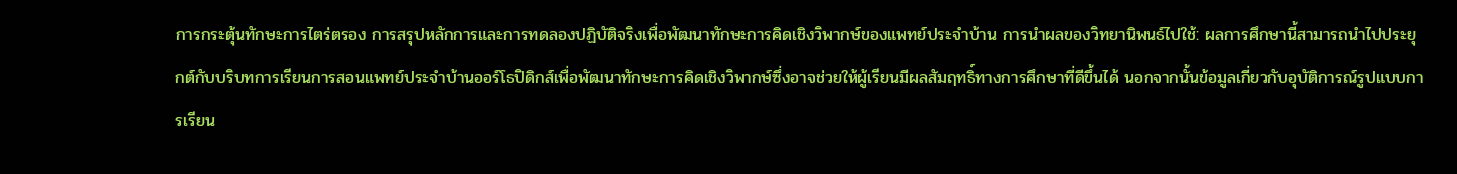การกระตุ้นทักษะการไตร่ตรอง การสรุปหลักการและการทดลองปฏิบัติจริงเพื่อพัฒนาทักษะการคิดเชิงวิพากษ์ของแพทย์ประจำบ้าน การนำผลของวิทยานิพนธ์ไปใช้: ผลการศึกษานี้สามารถนำไปประยุกต์กับบริบทการเรียนการสอนแพทย์ประจำบ้านออร์โธปิดิกส์เพื่อพัฒนาทักษะการคิดเชิงวิพากษ์ซึ่งอาจช่วยให้ผู้เรียนมีผลสัมฤทธิ์ทางการศึกษาที่ดีขึ้นได้ นอกจากนั้นข้อมูลเกี่ยวกับอุบัติการณ์รูปแบบการเรียน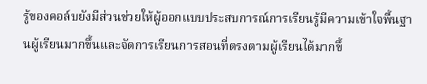รู้ของคอล์บยังมีส่วนช่วยให้ผู้ออกแบบประสบการณ์การเรียนรู้มีความเข้าใจพื้นฐานผู้เรียนมากขึ้นและจัดการเรียนการสอนที่ตรงตามผู้เรียนได้มากขึ้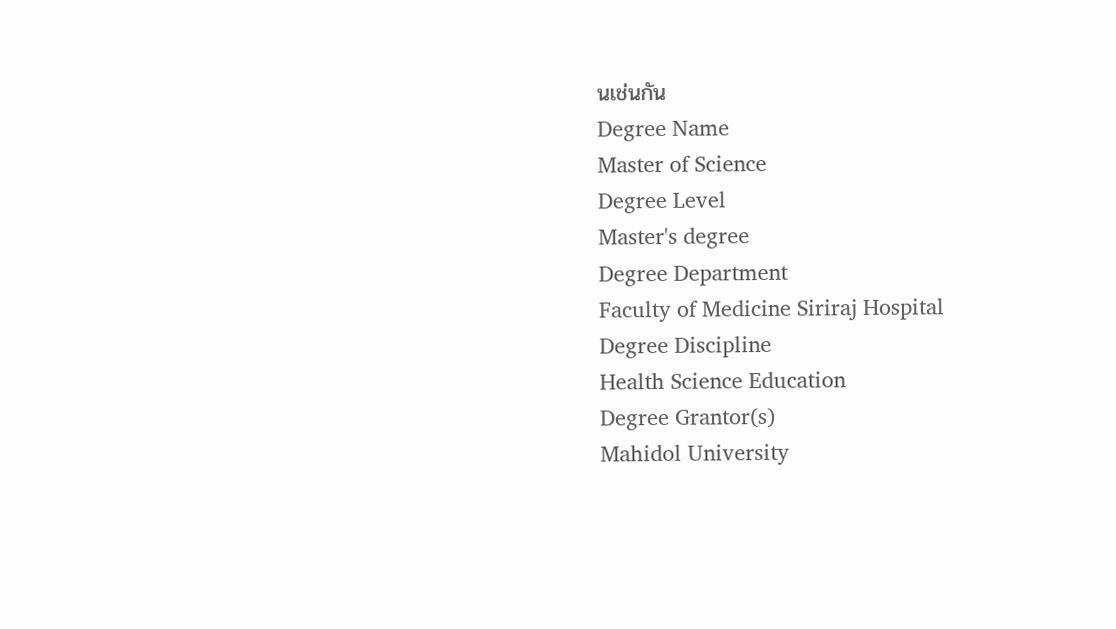นเช่นกัน
Degree Name
Master of Science
Degree Level
Master's degree
Degree Department
Faculty of Medicine Siriraj Hospital
Degree Discipline
Health Science Education
Degree Grantor(s)
Mahidol University